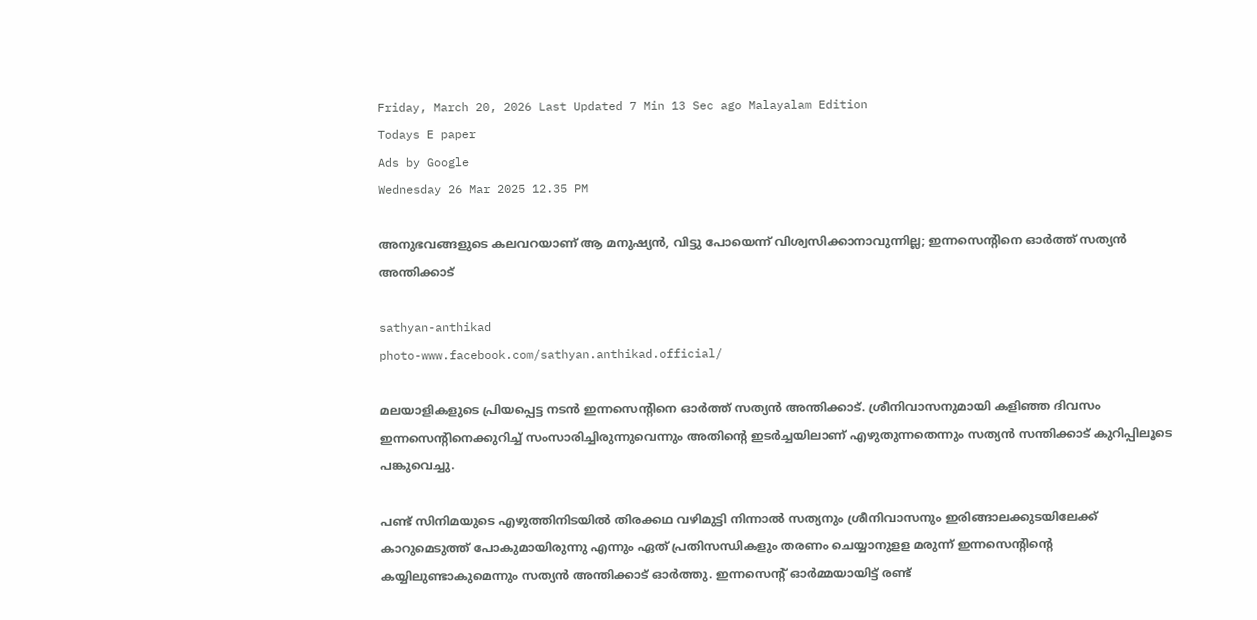Friday, March 20, 2026 Last Updated 7 Min 13 Sec ago Malayalam Edition
Todays E paper
Ads by Google
Wednesday 26 Mar 2025 12.35 PM

അനുഭവങ്ങളുടെ കലവറയാണ് ആ മനുഷ്യന്‍, വിട്ടു പോയെന്ന് വിശ്വസിക്കാനാവുന്നില്ല; ഇന്നസെന്റിനെ ഓര്‍ത്ത് സത്യന്‍ അന്തിക്കാട്

sathyan-anthikad
photo-www.facebook.com/sathyan.anthikad.official/

മലയാളികളുടെ പ്രിയപ്പെട്ട നടന്‍ ഇന്നസെന്റിനെ ഓര്‍ത്ത് സത്യന്‍ അന്തിക്കാട്. ശ്രീനിവാസനുമായി കളിഞ്ഞ ദിവസം ഇന്നസെന്റിനെക്കുറിച്ച് സംസാരിച്ചിരുന്നുവെന്നും അതിന്റെ ഇടര്‍ച്ചയിലാണ് എഴുതുന്നതെന്നും സത്യന്‍ സന്തിക്കാട് കുറിപ്പിലൂടെ പങ്കുവെച്ചു.

പണ്ട് സിനിമയുടെ എഴുത്തിനിടയില്‍ തിരക്കഥ വഴിമുട്ടി നിന്നാല്‍ സത്യനും ശ്രീനിവാസനും ഇരിങ്ങാലക്കുടയിലേക്ക് കാറുമെടുത്ത് പോകുമായിരുന്നു എന്നും ഏത് പ്രതിസന്ധികളും തരണം ചെയ്യാനുളള മരുന്ന് ഇന്നസെന്റിന്റെ കയ്യിലുണ്ടാകുമെന്നും സത്യന്‍ അന്തിക്കാട് ഓര്‍ത്തു. ഇന്നസെന്റ് ഓര്‍മ്മയായിട്ട് രണ്ട്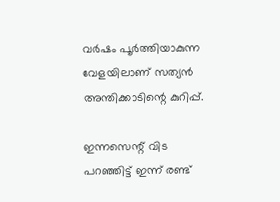വര്‍ഷം പൂര്‍ത്തിയാകുന്ന വേളയിലാണ് സത്യന്‍ അന്തിക്കാടിന്റെ കുറിപ്പ്.

ഇന്നസെന്റ് വിട പറഞ്ഞിട്ട് ഇന്ന് രണ്ട്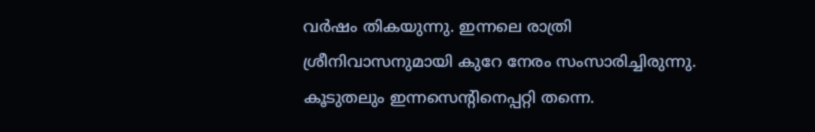വർഷം തികയുന്നു. ഇന്നലെ രാത്രി ശ്രീനിവാസനുമായി കുറേ നേരം സംസാരിച്ചിരുന്നു. കൂടുതലും ഇന്നസെന്റിനെപ്പറ്റി തന്നെ.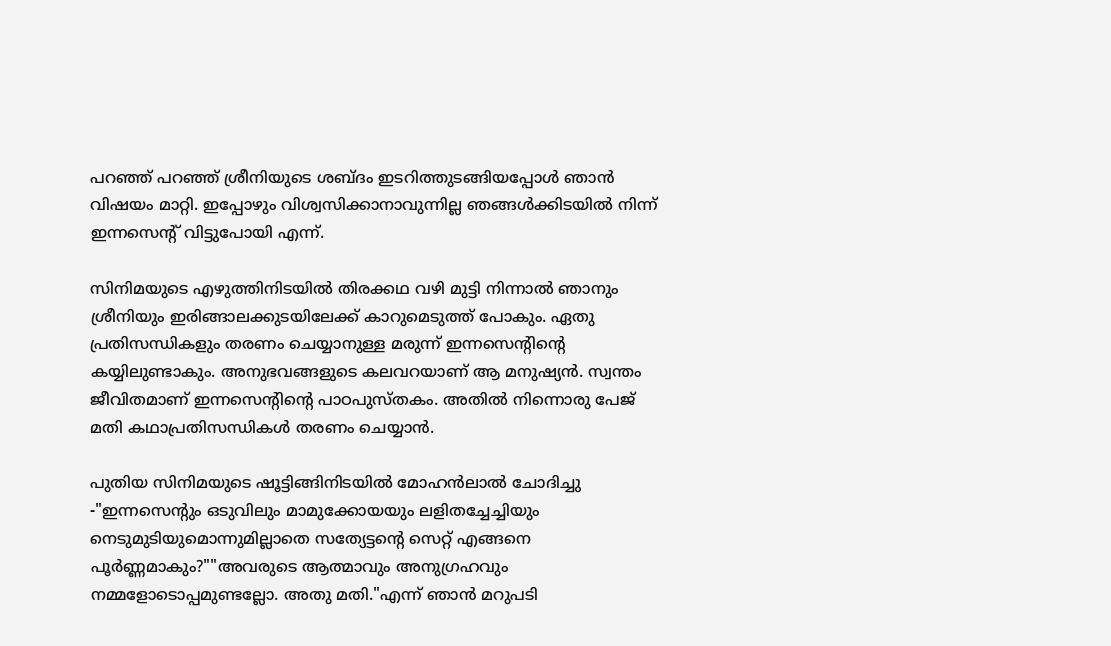പറഞ്ഞ് പറഞ്ഞ് ശ്രീനിയുടെ ശബ്ദം ഇടറിത്തുടങ്ങിയപ്പോൾ ഞാൻ വിഷയം മാറ്റി. ഇപ്പോഴും വിശ്വസിക്കാനാവുന്നില്ല ഞങ്ങൾക്കിടയിൽ നിന്ന് ഇന്നസെന്റ് വിട്ടുപോയി എന്ന്.

സിനിമയുടെ എഴുത്തിനിടയിൽ തിരക്കഥ വഴി മുട്ടി നിന്നാൽ ഞാനും ശ്രീനിയും ഇരിങ്ങാലക്കുടയിലേക്ക് കാറുമെടുത്ത് പോകും. ഏതു പ്രതിസന്ധികളും തരണം ചെയ്യാനുള്ള മരുന്ന് ഇന്നസെന്റിന്റെ കയ്യിലുണ്ടാകും. അനുഭവങ്ങളുടെ കലവറയാണ് ആ മനുഷ്യൻ. സ്വന്തം ജീവിതമാണ് ഇന്നസെന്റിന്റെ പാഠപുസ്തകം. അതിൽ നിന്നൊരു പേജ് മതി കഥാപ്രതിസന്ധികൾ തരണം ചെയ്യാൻ.

പുതിയ സിനിമയുടെ ഷൂട്ടിങ്ങിനിടയിൽ മോഹൻലാൽ ചോദിച്ചു -"ഇന്നസെന്റും ഒടുവിലും മാമുക്കോയയും ലളിതച്ചേച്ചിയും നെടുമുടിയുമൊന്നുമില്ലാതെ സത്യേട്ടന്റെ സെറ്റ് എങ്ങനെ പൂർണ്ണമാകും?""അവരുടെ ആത്മാവും അനുഗ്രഹവും നമ്മളോടൊപ്പമുണ്ടല്ലോ. അതു മതി."എന്ന് ഞാൻ മറുപടി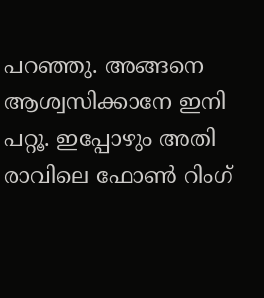പറഞ്ഞു. അങ്ങനെ ആശ്വസിക്കാനേ ഇനി പറ്റൂ. ഇപ്പോഴും അതി രാവിലെ ഫോൺ റിംഗ്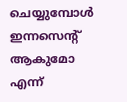ചെയ്യുമ്പോൾ ഇന്നസെന്റ് ആകുമോ എന്ന്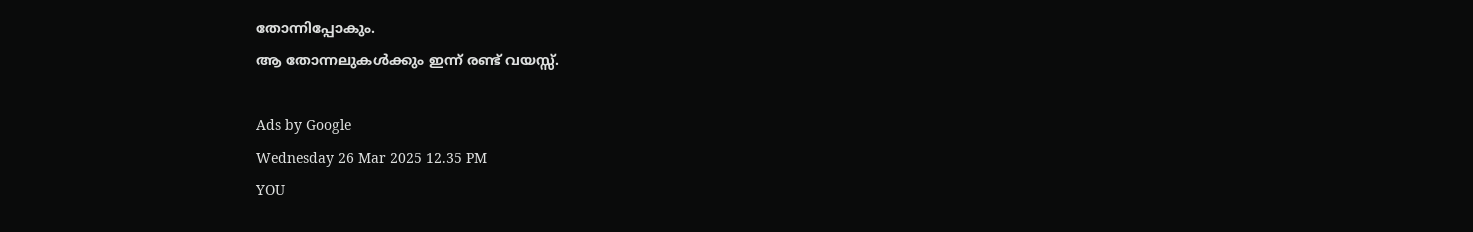തോന്നിപ്പോകും.
ആ തോന്നലുകൾക്കും ഇന്ന് രണ്ട് വയസ്സ്.

Ads by Google
Wednesday 26 Mar 2025 12.35 PM
YOU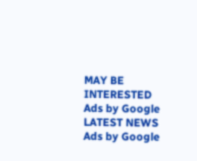MAY BE INTERESTED
Ads by Google
LATEST NEWS
Ads by Google